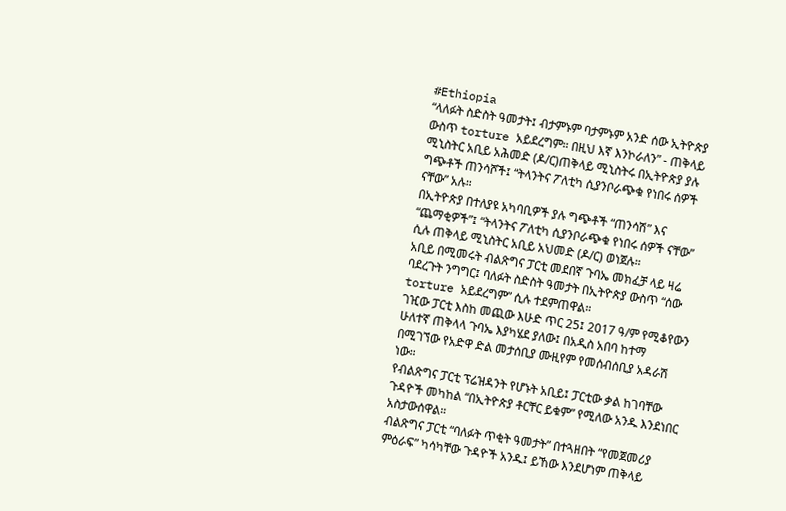#Ethiopia
“ላለፉት ስድስት ዓመታት፤ ብታምኑም ባታምኑም አንድ ሰው ኢትዮጵያ ውስጥ torture አይደረግም። በዚህ እኛ እንኮራለን” - ጠቅላይ ሚኒስትር አቢይ አሕመድ (ዶ/ር)ጠቅላይ ሚኒስትሩ በኢትዮጵያ ያሉ ግጭቶች ጠንሳሾች፤ “ትላንትና ፖለቲካ ሲያንቦራጭቁ የነበሩ ሰዎች ናቸው” አሉ።
በኢትዮጵያ በተለያዩ አካባቢዎች ያሉ ግጭቶች “ጠንሳሽ” እና “ጨማቂዎች”፤ “ትላንትና ፖለቲካ ሲያንቦራጭቁ የነበሩ ሰዎች ናቸው” ሲሉ ጠቅላይ ሚኒስትር አቢይ አህመድ (ዶ/ር) ወነጀሉ።
አቢይ በሚመሩት ብልጽግና ፓርቲ መደበኛ ጉባኤ መክፈቻ ላይ ዛሬ ባደረጉት ንግግር፤ ባለፉት ስድስት ዓመታት በኢትዮጵያ ውስጥ “ሰው torture አይደረግም” ሲሉ ተደምጠዋል።
ገዢው ፓርቲ እስከ መጪው እሁድ ጥር 25፤ 2017 ዓ/ም የሚቆየውን ሁለተኛ ጠቅላላ ጉባኤ እያካሄደ ያለው፤ በአዲስ አበባ ከተማ በሚገኘው የአድዋ ድል መታሰቢያ ሙዚየም የመሰብሰቢያ አዳራሽ ነው።
የብልጽግና ፓርቲ ፕሬዝዳንት የሆኑት አቢይ፤ ፓርቲው ቃል ከገባቸው ጉዳዮች መካከል “በኢትዮጵያ ቶርቸር ይቁም” የሚለው አንዱ እንደነበር አስታውሰዋል።
ብልጽግና ፓርቲ “ባለፉት ጥቂት ዓመታት” በተጓዘበት “የመጀመሪያ ምዕራፍ” ካሳካቸው ጉዳዮች አንዱ፤ ይኸው እንደሆነም ጠቅላይ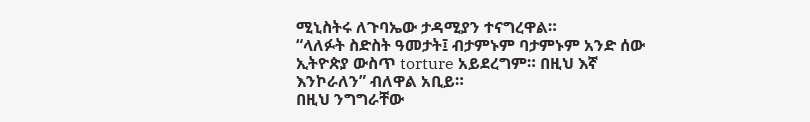ሚኒስትሩ ለጉባኤው ታዳሚያን ተናግረዋል።
“ላለፉት ስድስት ዓመታት፤ ብታምኑም ባታምኑም አንድ ሰው ኢትዮጵያ ውስጥ torture አይደረግም። በዚህ እኛ እንኮራለን” ብለዋል አቢይ።
በዚህ ንግግራቸው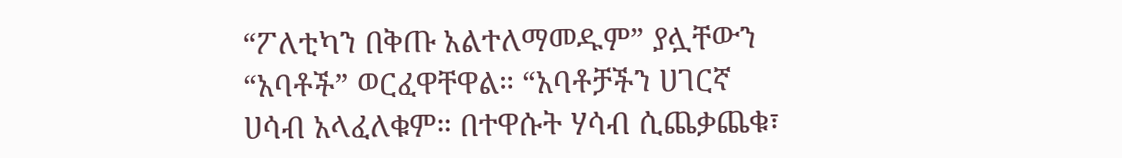“ፖለቲካን በቅጡ አልተለማመዱም” ያሏቸውን “አባቶች” ወርፈዋቸዋል። “አባቶቻችን ሀገርኛ ሀሳብ አላፈለቁም። በተዋሱት ሃሳብ ሲጨቃጨቁ፣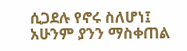ሲጋደሉ የኖሩ ስለሆነ፤ አሁንም ያንን ማስቀጠል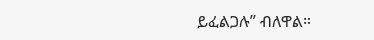ይፈልጋሉ” ብለዋል።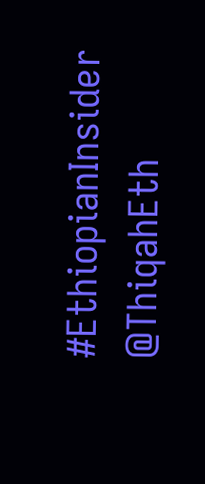#EthiopianInsider
@ThiqahEth